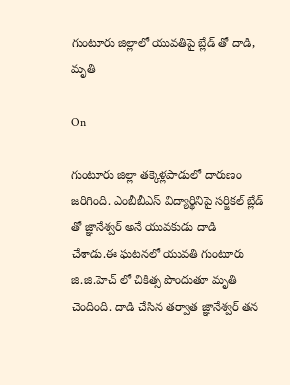గుంటూరు జిల్లాలో యువతిపై బ్లేడ్ తో దాడి, మృతి

On

గుంటూరు జిల్లా తక్కెళ్లపాడులో దారుణం జరిగింది. ఎంబీబీఎస్ విద్యార్థినిపై సర్జికల్ బ్లేడ్ తో జ్ఞానేశ్వర్ అనే యువకుడు దాడి చేశాడు.ఈ ఘటనలో యువతి గుంటూరు జి.జి.హెచ్ లో చికిత్స పొందుతూ మృతి చెందింది. దాడి చేసిన తర్వాత జ్ఞానేశ్వర్ తన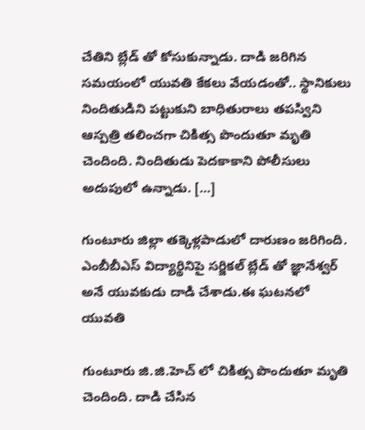చేతిని బ్లేడ్ తో కోసుకున్నాడు. దాడి జరిగిన సమయంలో యువతి కేకలు వేయడంతో.. స్థానికులు నిందితుడిని పట్టుకుని బాధితురాలు తపస్విని ఆస్పత్రి తలించగా చికిత్స పొందుతూ మృతి చెందింది. నిందితుడు పెదకాకాని పోలీసులు అదుపులో ఉన్నాడు. […]

గుంటూరు జిల్లా తక్కెళ్లపాడులో దారుణం జరిగింది. ఎంబీబీఎస్ విద్యార్థినిపై సర్జికల్ బ్లేడ్ తో జ్ఞానేశ్వర్ అనే యువకుడు దాడి చేశాడు.ఈ ఘటనలో యువతి

గుంటూరు జి.జి.హెచ్ లో చికిత్స పొందుతూ మృతి చెందింది. దాడి చేసిన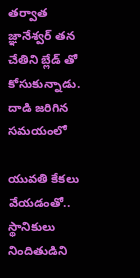తర్వాత జ్ఞానేశ్వర్ తన చేతిని బ్లేడ్ తో కోసుకున్నాడు. దాడి జరిగిన సమయంలో

యువతి కేకలు వేయడంతో.. స్థానికులు నిందితుడిని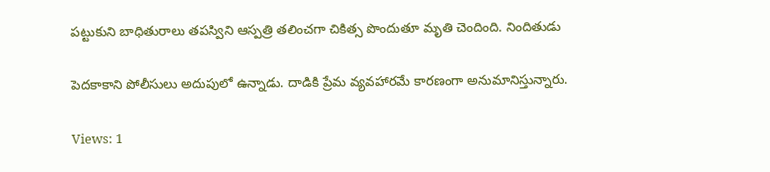పట్టుకుని బాధితురాలు తపస్విని ఆస్పత్రి తలించగా చికిత్స పొందుతూ మృతి చెందింది. నిందితుడు

పెదకాకాని పోలీసులు అదుపులో ఉన్నాడు. దాడికి ప్రేమ వ్యవహారమే కారణంగా అనుమానిస్తున్నారు.

Views: 1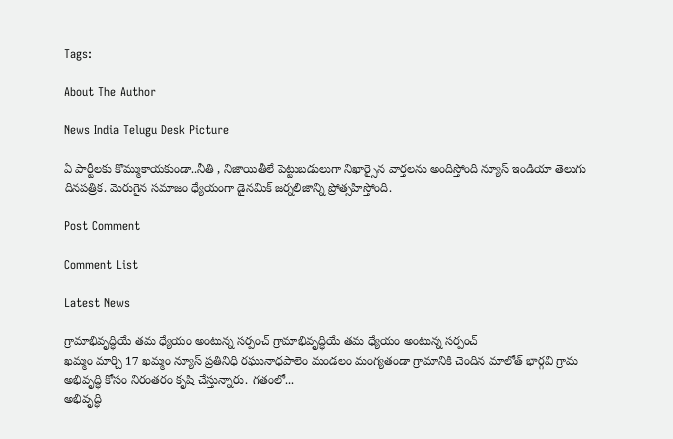Tags:

About The Author

News India Telugu Desk Picture

ఏ పార్టీలకు కొమ్ముకాయకుండా..నీతి , నిజాయితీలే పెట్టుబడులుగా నిఖార్సైన వార్తలను అందిస్తోంది న్యూస్ ఇండియా తెలుగు దినపత్రిక. మెరుగైన సమాజం ధ్యేయంగా డైనమిక్ జర్నలిజాన్ని ప్రోత్సహిస్తోంది.

Post Comment

Comment List

Latest News

గ్రామాభివృద్ధియే తమ ధ్యేయం అంటున్న సర్పంచ్ గ్రామాభివృద్ధియే తమ ధ్యేయం అంటున్న సర్పంచ్
ఖమ్మం మార్చి 17 ఖమ్మం న్యూస్ ప్రతినిధి రఘునాధపాలెం మండలం మంగ్యతండా గ్రామానికి చెందిన మాలోత్ భార్గవి గ్రామ అభివృద్ధి కోసం నిరంతరం కృషి చేస్తున్నారు. గతంలో...
అభివృద్ధి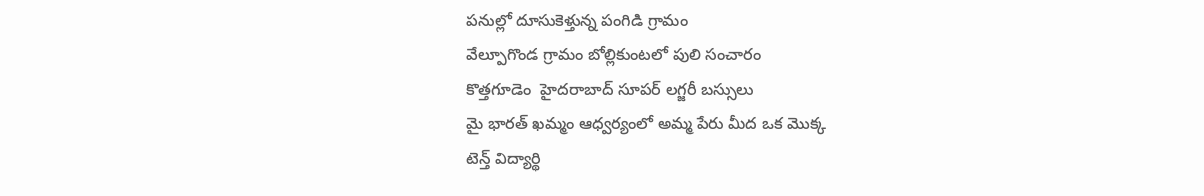పనుల్లో దూసుకెళ్తున్న పంగిడి గ్రామం
వేల్పూగొండ గ్రామం బోల్లికుంటలో పులి సంచారం
కొత్తగూడెం  హైదరాబాద్ సూపర్ లగ్జరీ బస్సులు
మై భారత్ ఖమ్మం ఆధ్వర్యంలో అమ్మ పేరు మీద ఒక మొక్క
టెన్త్ విద్యార్థి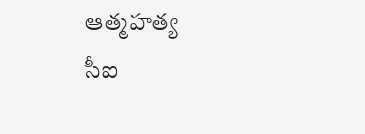ఆత్మహత్య
సీఐ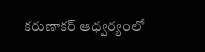కరుణాకర్ ఆధ్వర్యంలో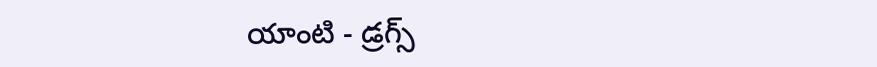యాంటి - డ్రగ్స్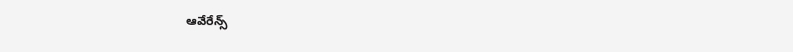ఆవేరేన్స్